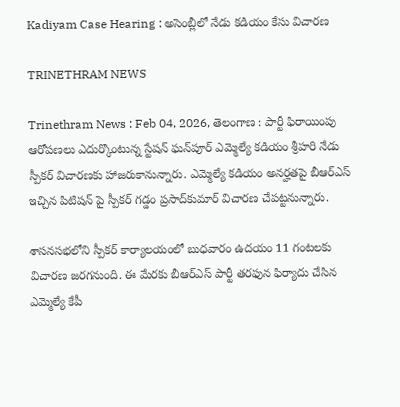Kadiyam Case Hearing : అసెంబ్లీలో నేడు కడియం కేసు విచారణ

TRINETHRAM NEWS

Trinethram News : Feb 04, 2026, తెలంగాణ : పార్టీ ఫిరాయింపు ఆరోపణలు ఎదుర్కొంటున్న స్టేషన్‌ ఘన్‌పూర్‌ ఎమ్మెల్యే కడియం శ్రీహరి నేడు స్పీకర్ విచారణకు హాజరుకానున్నారు. ఎమ్మెల్యే కడియం అనర్హతపై బీఆర్‌ఎస్‌ ఇచ్చిన పిటిషన్ పై స్పీకర్‌ గడ్డం ప్రసాద్‌కుమార్‌ విచారణ చేపట్టనున్నారు.

శాసనసభలోని స్పీకర్‌ కార్యాలయంలో బుధవారం ఉదయం 11 గంటలకు విచారణ జరగనుంది. ఈ మేరకు బీఆర్‌ఎస్‌ పార్టీ తరఫున ఫిర్యాదు చేసిన ఎమ్మెల్యే కేపీ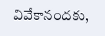వివేకానందకు,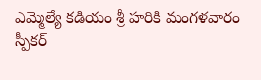ఎమ్మెల్యే కడియం శ్రీ హరికి మంగళవారం స్పీకర్‌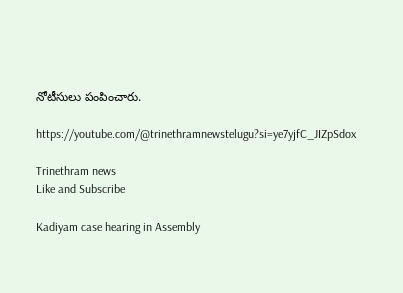నోటీసులు పంపించారు.

https://youtube.com/@trinethramnewstelugu?si=ye7yjfC_JIZpSdox

Trinethram news
Like and Subscribe

Kadiyam case hearing in Assembly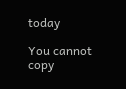today

You cannot copy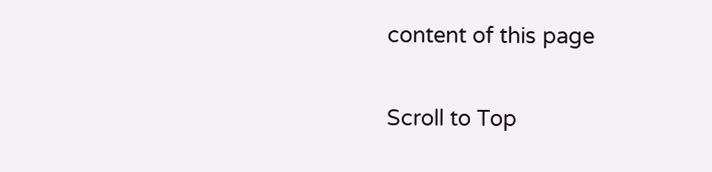content of this page

Scroll to Top